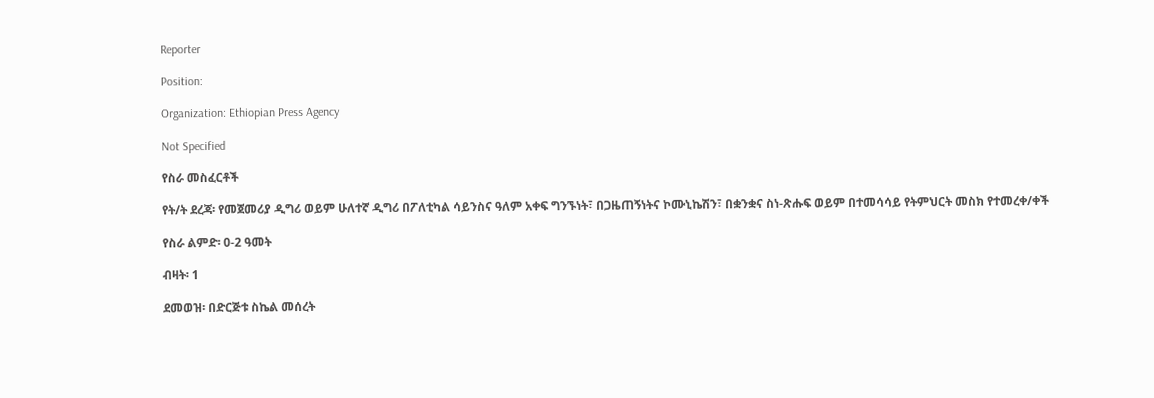Reporter

Position:

Organization: Ethiopian Press Agency

Not Specified

የስራ መስፈርቶች

የት/ት ደረጃ፡ የመጀመሪያ ዲግሪ ወይም ሁለተኛ ዲግሪ በፖለቲካል ሳይንስና ዓለም አቀፍ ግንኙነት፣ በጋዜጠኝነትና ኮሙኒኬሽን፣ በቋንቋና ስነ-ጽሑፍ ወይም በተመሳሳይ የትምህርት መስክ የተመረቀ/ቀች

የስራ ልምድ፡ 0-2 ዓመት

ብዛት፡ 1

ደመወዝ፡ በድርጅቱ ስኬል መሰረት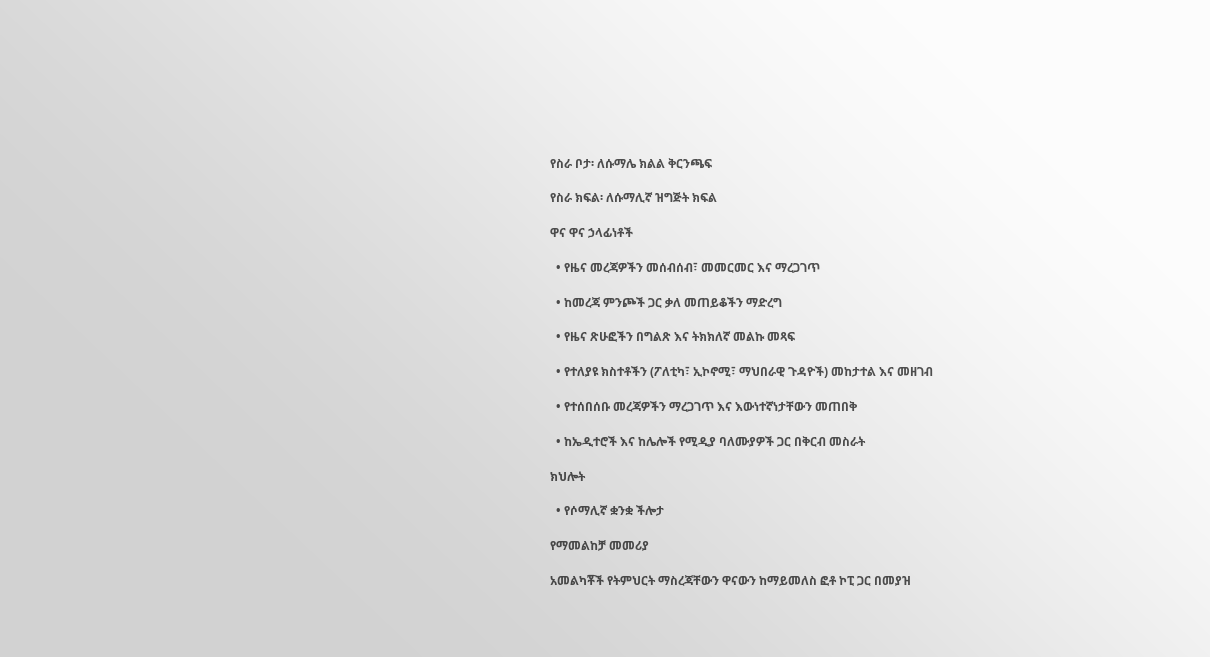የስራ ቦታ፡ ለሱማሌ ክልል ቅርንጫፍ

የስራ ክፍል፡ ለሱማሊኛ ዝግጅት ክፍል

ዋና ዋና ኃላፊነቶች

  • የዜና መረጃዎችን መሰብሰብ፣ መመርመር እና ማረጋገጥ

  • ከመረጃ ምንጮች ጋር ቃለ መጠይቆችን ማድረግ

  • የዜና ጽሁፎችን በግልጽ እና ትክክለኛ መልኩ መጻፍ

  • የተለያዩ ክስተቶችን (ፖለቲካ፣ ኢኮኖሚ፣ ማህበራዊ ጉዳዮች) መከታተል እና መዘገብ

  • የተሰበሰቡ መረጃዎችን ማረጋገጥ እና እውነተኛነታቸውን መጠበቅ

  • ከኤዲተሮች እና ከሌሎች የሚዲያ ባለሙያዎች ጋር በቅርብ መስራት

ክህሎት

  • የሶማሊኛ ቋንቋ ችሎታ

የማመልከቻ መመሪያ

አመልካቾች የትምህርት ማስረጃቸውን ዋናውን ከማይመለስ ፎቶ ኮፒ ጋር በመያዝ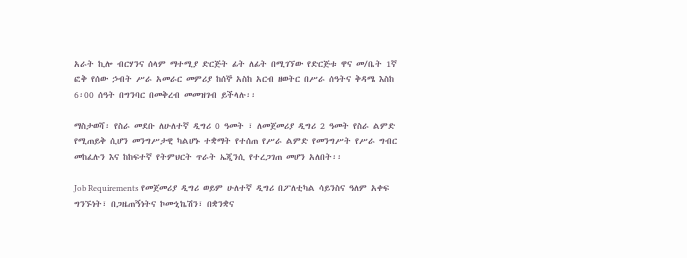አራት ኪሎ ብርሃንና ሰላም ማተሚያ ድርጅት ፊት ለፊት በሚገኘው የድርጅቱ ዋና መ/ቤት 1ኛ ፎቅ የሰው ኃብት ሥራ አመራር መምሪያ ከሰኞ አስከ አርብ ዘወትር በሥራ ሰዓትና ቅዳሜ እስከ 6፡00 ሰዓት በግንባር በመቅረብ መመዝገብ ይችላሉ፡፡

ማስታወሻ፡ የስራ መደቡ ለሁለተኛ ዲግሪ 0 ዓመት ፣ ለመጀመሪያ ዲግሪ 2 ዓመት የስራ ልምድ የሚጠይቅ ሲሆን መንግሥታዊ ካልሆኑ ተቋማት የተሰጠ የሥራ ልምድ የመንግሥት የሥራ ግብር መከፈሉን እና ከከፍተኛ የትምህርት ጥራት ኤጂንሲ የተረጋገጠ መሆን አለበት፡፡

Job Requirements የመጀመሪያ ዲግሪ ወይም ሁለተኛ ዲግሪ በፖለቲካል ሳይንስና ዓለም አቀፍ ግንኙነት፣ በጋዜጠኝነትና ኮሙኒኬሽን፣ በቋንቋና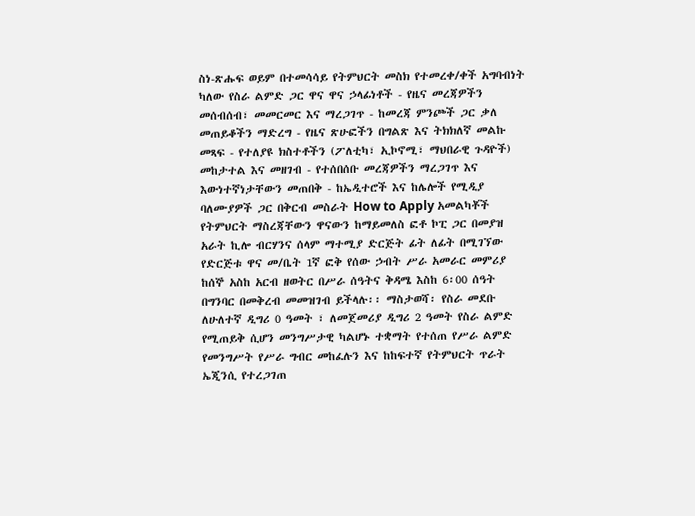ስነ-ጽሑፍ ወይም በተመሳሳይ የትምህርት መስክ የተመረቀ/ቀች አግባብነት ካለው የስራ ልምድ ጋር ዋና ዋና ኃላፊነቶች - የዜና መረጃዎችን መሰብሰብ፣ መመርመር እና ማረጋገጥ - ከመረጃ ምንጮች ጋር ቃለ መጠይቆችን ማድረግ - የዜና ጽሁፎችን በግልጽ እና ትክክለኛ መልኩ መጻፍ - የተለያዩ ክስተቶችን (ፖለቲካ፣ ኢኮኖሚ፣ ማህበራዊ ጉዳዮች) መከታተል እና መዘገብ - የተሰበሰቡ መረጃዎችን ማረጋገጥ እና እውነተኛነታቸውን መጠበቅ - ከኤዲተሮች እና ከሌሎች የሚዲያ ባለሙያዎች ጋር በቅርብ መስራት How to Apply አመልካቾች የትምህርት ማስረጃቸውን ዋናውን ከማይመለስ ፎቶ ኮፒ ጋር በመያዝ አራት ኪሎ ብርሃንና ሰላም ማተሚያ ድርጅት ፊት ለፊት በሚገኘው የድርጅቱ ዋና መ/ቤት 1ኛ ፎቅ የሰው ኃብት ሥራ አመራር መምሪያ ከሰኞ አስከ አርብ ዘወትር በሥራ ሰዓትና ቅዳሜ እስከ 6፡00 ሰዓት በግንባር በመቅረብ መመዝገብ ይችላሉ፡፡ ማስታወሻ፡ የስራ መደቡ ለሁለተኛ ዲግሪ 0 ዓመት ፣ ለመጀመሪያ ዲግሪ 2 ዓመት የስራ ልምድ የሚጠይቅ ሲሆን መንግሥታዊ ካልሆኑ ተቋማት የተሰጠ የሥራ ልምድ የመንግሥት የሥራ ግብር መከፈሉን እና ከከፍተኛ የትምህርት ጥራት ኤጂንሲ የተረጋገጠ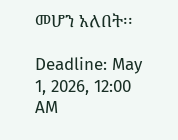መሆን አለበት፡፡

Deadline: May 1, 2026, 12:00 AM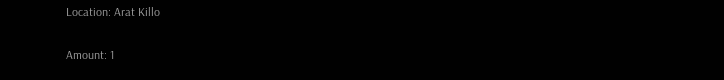Location: Arat Killo

Amount: 1